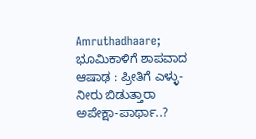Amruthadhaare; ಭೂಮಿಕಾಳಿಗೆ ಶಾಪವಾದ ಆಷಾಢ : ಪ್ರೀತಿಗೆ ಎಳ್ಳು-ನೀರು ಬಿಡುತ್ತಾರಾ ಅಪೇಕ್ಷಾ-ಪಾರ್ಥಾ..?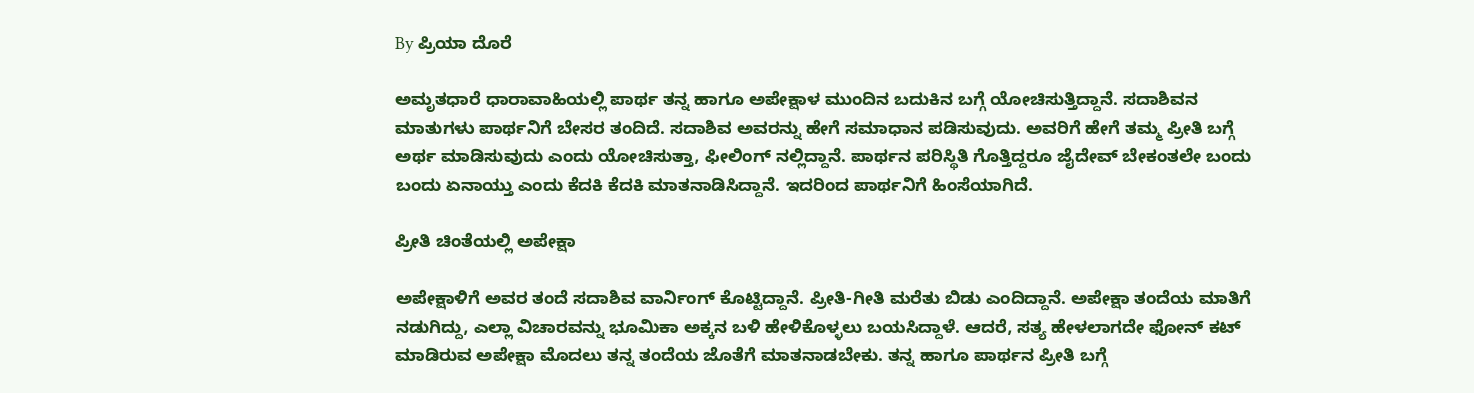By ಪ್ರಿಯಾ ದೊರೆ

ಅಮೃತಧಾರೆ ಧಾರಾವಾಹಿಯಲ್ಲಿ ಪಾರ್ಥ ತನ್ನ ಹಾಗೂ ಅಪೇಕ್ಷಾಳ ಮುಂದಿನ ಬದುಕಿನ ಬಗ್ಗೆ ಯೋಚಿಸುತ್ತಿದ್ದಾನೆ. ಸದಾಶಿವನ ಮಾತುಗಳು ಪಾರ್ಥನಿಗೆ ಬೇಸರ ತಂದಿದೆ. ಸದಾಶಿವ ಅವರನ್ನು ಹೇಗೆ ಸಮಾಧಾನ ಪಡಿಸುವುದು. ಅವರಿಗೆ ಹೇಗೆ ತಮ್ಮ ಪ್ರೀತಿ ಬಗ್ಗೆ ಅರ್ಥ ಮಾಡಿಸುವುದು ಎಂದು ಯೋಚಿಸುತ್ತಾ, ಫೀಲಿಂಗ್ ನಲ್ಲಿದ್ದಾನೆ. ಪಾರ್ಥನ ಪರಿಸ್ಥಿತಿ ಗೊತ್ತಿದ್ದರೂ ಜೈದೇವ್ ಬೇಕಂತಲೇ ಬಂದು ಬಂದು ಏನಾಯ್ತು ಎಂದು ಕೆದಕಿ ಕೆದಕಿ ಮಾತನಾಡಿಸಿದ್ದಾನೆ. ಇದರಿಂದ ಪಾರ್ಥನಿಗೆ ಹಿಂಸೆಯಾಗಿದೆ.

ಪ್ರೀತಿ ಚಿಂತೆಯಲ್ಲಿ ಅಪೇಕ್ಷಾ

ಅಪೇಕ್ಷಾಳಿಗೆ ಅವರ ತಂದೆ ಸದಾಶಿವ ವಾರ್ನಿಂಗ್ ಕೊಟ್ಟಿದ್ದಾನೆ. ಪ್ರೀತಿ-ಗೀತಿ ಮರೆತು ಬಿಡು ಎಂದಿದ್ದಾನೆ. ಅಪೇಕ್ಷಾ ತಂದೆಯ ಮಾತಿಗೆ ನಡುಗಿದ್ದು, ಎಲ್ಲಾ ವಿಚಾರವನ್ನು ಭೂಮಿಕಾ ಅಕ್ಕನ ಬಳಿ ಹೇಳಿಕೊಳ್ಳಲು ಬಯಸಿದ್ದಾಳೆ. ಆದರೆ, ಸತ್ಯ ಹೇಳಲಾಗದೇ ಫೋನ್ ಕಟ್ ಮಾಡಿರುವ ಅಪೇಕ್ಷಾ ಮೊದಲು ತನ್ನ ತಂದೆಯ ಜೊತೆಗೆ ಮಾತನಾಡಬೇಕು. ತನ್ನ ಹಾಗೂ ಪಾರ್ಥನ ಪ್ರೀತಿ ಬಗ್ಗೆ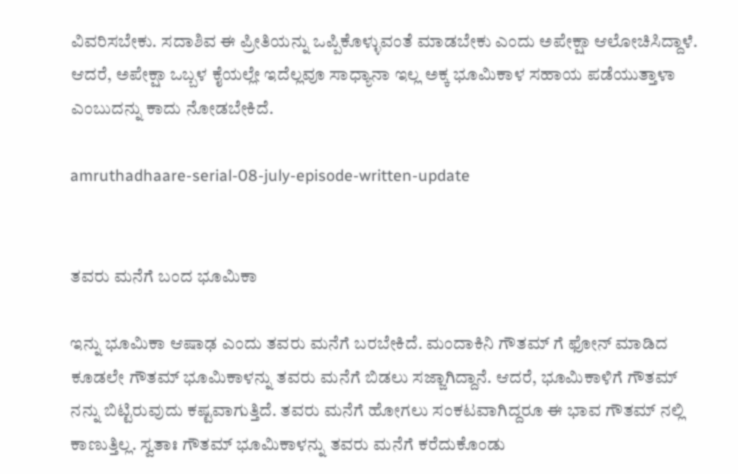ವಿವರಿಸಬೇಕು. ಸದಾಶಿವ ಈ ಪ್ರೀತಿಯನ್ನು ಒಪ್ಪಿಕೊಳ್ಳುವಂತೆ ಮಾಡಬೇಕು ಎಂದು ಅಪೇಕ್ಷಾ ಆಲೋಚಿಸಿದ್ದಾಳೆ. ಆದರೆ, ಅಪೇಕ್ಷಾ ಒಬ್ಬಳ ಕೈಯಲ್ಲೇ ಇದೆಲ್ಲವೂ ಸಾಧ್ಯಾನಾ ಇಲ್ಲ ಅಕ್ಕ ಭೂಮಿಕಾಳ ಸಹಾಯ ಪಡೆಯುತ್ತಾಳಾ ಎಂಬುದನ್ನು ಕಾದು ನೋಡಬೇಕಿದೆ.

amruthadhaare-serial-08-july-episode-written-update


ತವರು ಮನೆಗೆ ಬಂದ ಭೂಮಿಕಾ

ಇನ್ನು ಭೂಮಿಕಾ ಆಷಾಢ ಎಂದು ತವರು ಮನೆಗೆ ಬರಬೇಕಿದೆ. ಮಂದಾಕಿನಿ ಗೌತಮ್ ಗೆ ಫೋನ್ ಮಾಡಿದ ಕೂಡಲೇ ಗೌತಮ್ ಭೂಮಿಕಾಳನ್ನು ತವರು ಮನೆಗೆ ಬಿಡಲು ಸಜ್ಜಾಗಿದ್ದಾನೆ. ಆದರೆ, ಭೂಮಿಕಾಳಿಗೆ ಗೌತಮ್ ನನ್ನು ಬಿಟ್ಟಿರುವುದು ಕಷ್ಟವಾಗುತ್ತಿದೆ. ತವರು ಮನೆಗೆ ಹೋಗಲು ಸಂಕಟವಾಗಿದ್ದರೂ ಈ ಭಾವ ಗೌತಮ್ ನಲ್ಲಿ ಕಾಣುತ್ತಿಲ್ಲ. ಸ್ವತಾಃ ಗೌತಮ್ ಭೂಮಿಕಾಳನ್ನು ತವರು ಮನೆಗೆ ಕರೆದುಕೊಂಡು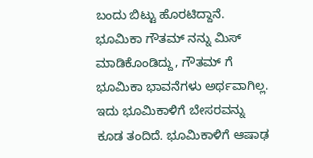ಬಂದು ಬಿಟ್ಟು ಹೊರಟಿದ್ದಾನೆ. ಭೂಮಿಕಾ ಗೌತಮ್ ನನ್ನು ಮಿಸ್ ಮಾಡಿಕೊಂಡಿದ್ದು, ಗೌತಮ್ ಗೆ ಭೂಮಿಕಾ ಭಾವನೆಗಳು ಅರ್ಥವಾಗಿಲ್ಲ. ಇದು ಭೂಮಿಕಾಳಿಗೆ ಬೇಸರವನ್ನು ಕೂಡ ತಂದಿದೆ. ಭೂಮಿಕಾಳಿಗೆ ಆಷಾಢ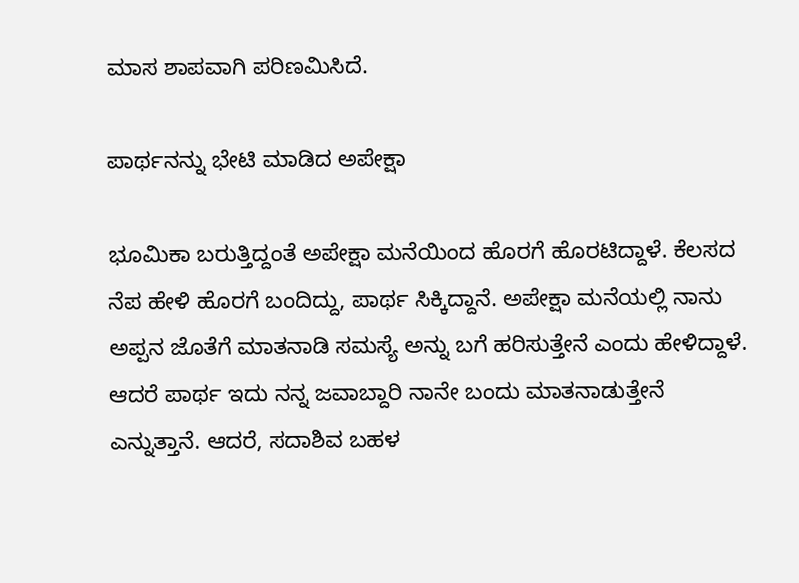ಮಾಸ ಶಾಪವಾಗಿ ಪರಿಣಮಿಸಿದೆ.

ಪಾರ್ಥನನ್ನು ಭೇಟಿ ಮಾಡಿದ ಅಪೇಕ್ಷಾ

ಭೂಮಿಕಾ ಬರುತ್ತಿದ್ದಂತೆ ಅಪೇಕ್ಷಾ ಮನೆಯಿಂದ ಹೊರಗೆ ಹೊರಟಿದ್ದಾಳೆ. ಕೆಲಸದ ನೆಪ ಹೇಳಿ ಹೊರಗೆ ಬಂದಿದ್ದು, ಪಾರ್ಥ ಸಿಕ್ಕಿದ್ದಾನೆ. ಅಪೇಕ್ಷಾ ಮನೆಯಲ್ಲಿ ನಾನು ಅಪ್ಪನ ಜೊತೆಗೆ ಮಾತನಾಡಿ ಸಮಸ್ಯೆ ಅನ್ನು ಬಗೆ ಹರಿಸುತ್ತೇನೆ ಎಂದು ಹೇಳಿದ್ದಾಳೆ. ಆದರೆ ಪಾರ್ಥ ಇದು ನನ್ನ ಜವಾಬ್ದಾರಿ ನಾನೇ ಬಂದು ಮಾತನಾಡುತ್ತೇನೆ ಎನ್ನುತ್ತಾನೆ. ಆದರೆ, ಸದಾಶಿವ ಬಹಳ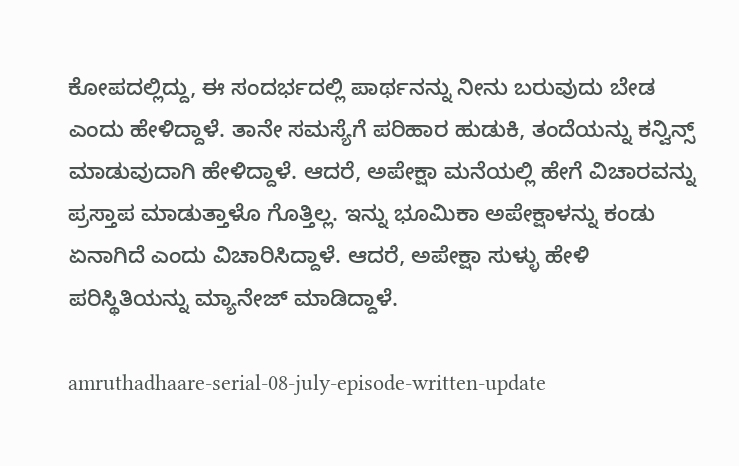ಕೋಪದಲ್ಲಿದ್ದು, ಈ ಸಂದರ್ಭದಲ್ಲಿ ಪಾರ್ಥನನ್ನು ನೀನು ಬರುವುದು ಬೇಡ ಎಂದು ಹೇಳಿದ್ದಾಳೆ. ತಾನೇ ಸಮಸ್ಯೆಗೆ ಪರಿಹಾರ ಹುಡುಕಿ, ತಂದೆಯನ್ನು ಕನ್ವಿನ್ಸ್ ಮಾಡುವುದಾಗಿ ಹೇಳಿದ್ದಾಳೆ. ಆದರೆ, ಅಪೇಕ್ಷಾ ಮನೆಯಲ್ಲಿ ಹೇಗೆ ವಿಚಾರವನ್ನು ಪ್ರಸ್ತಾಪ ಮಾಡುತ್ತಾಳೊ ಗೊತ್ತಿಲ್ಲ. ಇನ್ನು ಭೂಮಿಕಾ ಅಪೇಕ್ಷಾಳನ್ನು ಕಂಡು ಏನಾಗಿದೆ ಎಂದು ವಿಚಾರಿಸಿದ್ದಾಳೆ. ಆದರೆ, ಅಪೇಕ್ಷಾ ಸುಳ್ಳು ಹೇಳಿ ಪರಿಸ್ಥಿತಿಯನ್ನು ಮ್ಯಾನೇಜ್ ಮಾಡಿದ್ದಾಳೆ.

amruthadhaare-serial-08-july-episode-written-update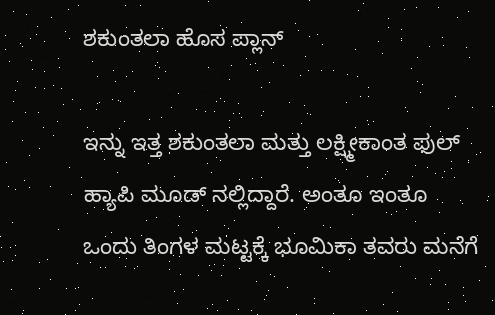ಶಕುಂತಲಾ ಹೊಸ ಪ್ಲಾನ್

ಇನ್ನು ಇತ್ತ ಶಕುಂತಲಾ ಮತ್ತು ಲಕ್ಷ್ಮೀಕಾಂತ ಫುಲ್ ಹ್ಯಾಪಿ ಮೂಡ್ ನಲ್ಲಿದ್ದಾರೆ. ಅಂತೂ ಇಂತೂ ಒಂದು ತಿಂಗಳ ಮಟ್ಟಕ್ಕೆ ಭೂಮಿಕಾ ತವರು ಮನೆಗೆ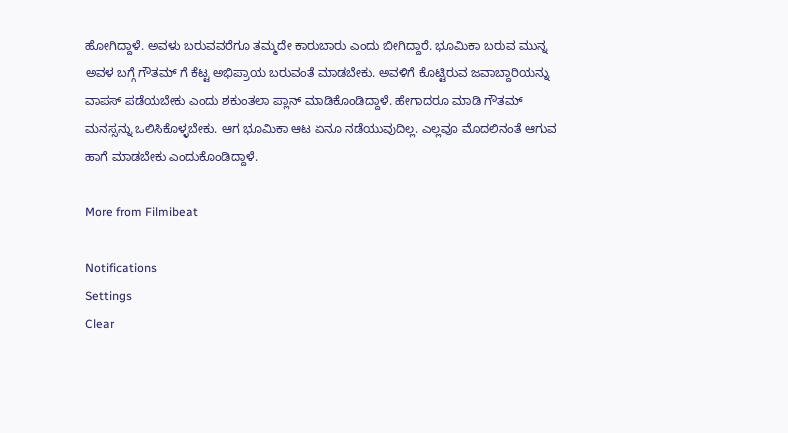ಹೋಗಿದ್ದಾಳೆ. ಅವಳು ಬರುವವರೆಗೂ ತಮ್ಮದೇ ಕಾರುಬಾರು ಎಂದು ಬೀಗಿದ್ದಾರೆ. ಭೂಮಿಕಾ ಬರುವ ಮುನ್ನ ಅವಳ ಬಗ್ಗೆ ಗೌತಮ್ ಗೆ ಕೆಟ್ಟ ಅಭಿಪ್ರಾಯ ಬರುವಂತೆ ಮಾಡಬೇಕು. ಅವಳಿಗೆ ಕೊಟ್ಟಿರುವ ಜವಾಬ್ದಾರಿಯನ್ನು ವಾಪಸ್ ಪಡೆಯಬೇಕು ಎಂದು ಶಕುಂತಲಾ ಪ್ಲಾನ್ ಮಾಡಿಕೊಂಡಿದ್ದಾಳೆ. ಹೇಗಾದರೂ ಮಾಡಿ ಗೌತಮ್ ಮನಸ್ಸನ್ನು ಒಲಿಸಿಕೊಳ್ಳಬೇಕು. ಆಗ ಭೂಮಿಕಾ ಆಟ ಏನೂ ನಡೆಯುವುದಿಲ್ಲ. ಎಲ್ಲವೂ ಮೊದಲಿನಂತೆ ಆಗುವ ಹಾಗೆ ಮಾಡಬೇಕು ಎಂದುಕೊಂಡಿದ್ದಾಳೆ.

More from Filmibeat

Notifications
Settings
Clear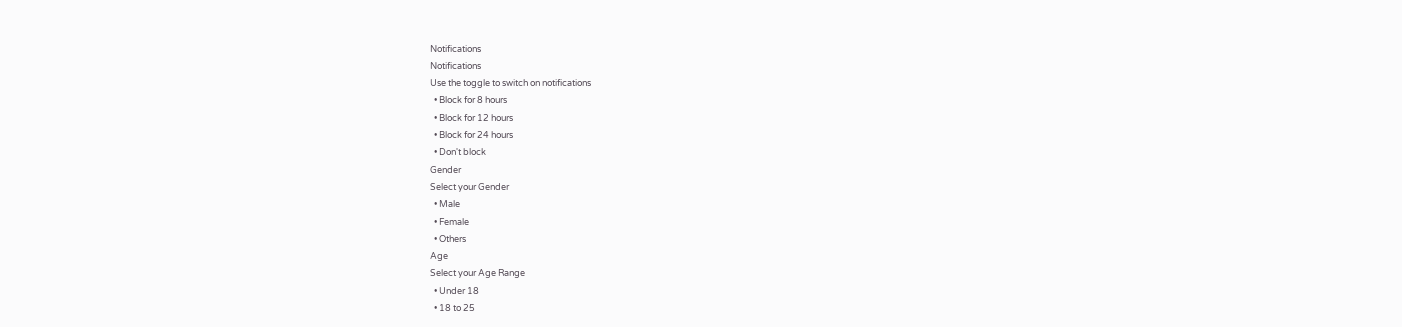Notifications
Notifications
Use the toggle to switch on notifications
  • Block for 8 hours
  • Block for 12 hours
  • Block for 24 hours
  • Don't block
Gender
Select your Gender
  • Male
  • Female
  • Others
Age
Select your Age Range
  • Under 18
  • 18 to 25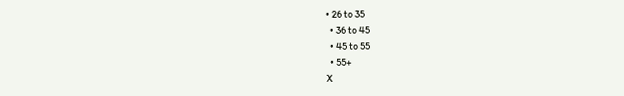• 26 to 35
  • 36 to 45
  • 45 to 55
  • 55+
X